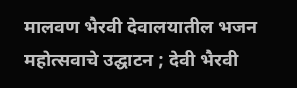मालवण भैरवी देवालयातील भजन महोत्सवाचे उद्घाटन ; देवी भैरवी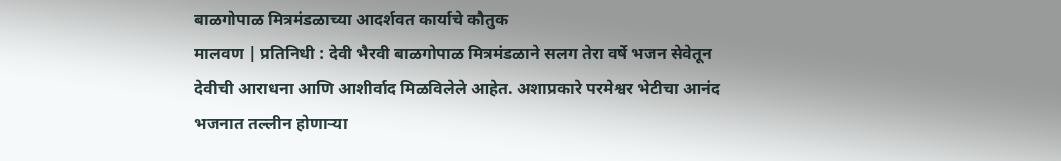बाळगोपाळ मित्रमंडळाच्या आदर्शवत कार्याचे कौतुक
मालवण | प्रतिनिधी : देवी भैरवी बाळगोपाळ मित्रमंडळाने सलग तेरा वर्षे भजन सेवेतून देवीची आराधना आणि आशीर्वाद मिळविलेले आहेत. अशाप्रकारे परमेश्वर भेटीचा आनंद भजनात तल्लीन होणाऱ्या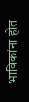भाविकांना होत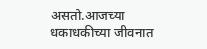असतो.आजच्या धकाधकीच्या जीवनात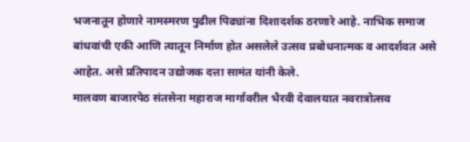भजनातून होणारे नामस्मरण पुढील पिढ्यांना दिशादर्शक ठरणारे आहे. नाभिक समाज बांधवांची एकी आणि त्यातून निर्माण होत असलेले उत्सव प्रबोधनात्मक व आदर्शवत असे आहेत. असे प्रतिपादन उद्योजक दत्ता सामंत यांनी केले.
मालवण बाजारपेठ संतसेना महाराज मार्गावरील भैरवी देवालयात नवरात्रोत्सव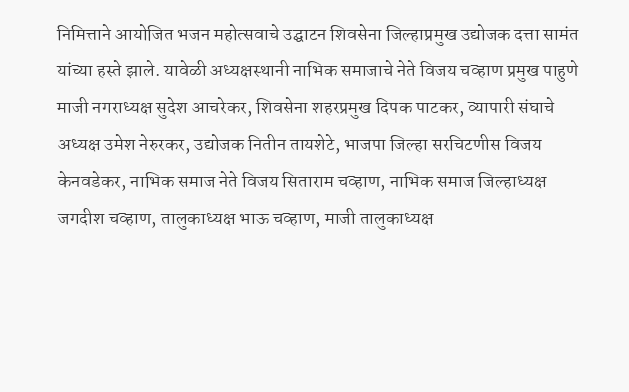निमित्ताने आयोजित भजन महोत्सवाचे उद्घाटन शिवसेना जिल्हाप्रमुख उद्योजक दत्ता सामंत यांच्या हस्ते झाले. यावेळी अध्यक्षस्थानी नाभिक समाजाचे नेते विजय चव्हाण प्रमुख पाहुणे माजी नगराध्यक्ष सुदेश आचरेकर, शिवसेना शहरप्रमुख दिपक पाटकर, व्यापारी संघाचे अध्यक्ष उमेश नेरुरकर, उद्योजक नितीन तायशेटे, भाजपा जिल्हा सरचिटणीस विजय केनवडेकर, नाभिक समाज नेते विजय सिताराम चव्हाण, नाभिक समाज जिल्हाध्यक्ष जगदीश चव्हाण, तालुकाध्यक्ष भाऊ चव्हाण, माजी तालुकाध्यक्ष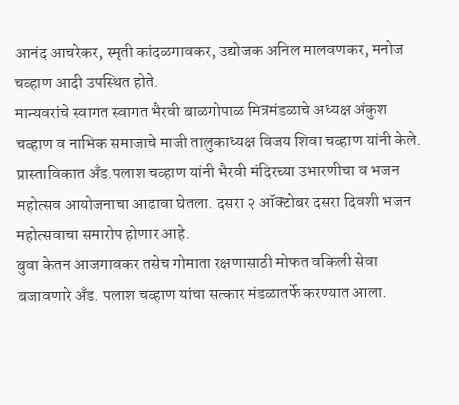आनंद आचरेकर, स्मृती कांदळगावकर, उद्योजक अनिल मालवणकर, मनोज चव्हाण आदी उपस्थित होते.
मान्यवरांचे स्वागत स्वागत भैरवी बाळगोपाळ मित्रमंडळाचे अध्यक्ष अंकुश चव्हाण व नाभिक समाजाचे माजी तालुकाध्यक्ष विजय शिवा चव्हाण यांनी केले. प्रास्ताविकात अँड.पलाश चव्हाण यांनी भैरवी मंदिरच्या उभारणीचा व भजन महोत्सव आयोजनाचा आढावा घेतला. दसरा २ ऑक्टोबर दसरा दिवशी भजन महोत्सवाचा समारोप होणार आहे.
बुवा केतन आजगावकर तसेच गोमाता रक्षणासाठी मोफत वकिली सेवा बजावणारे अँड. पलाश चव्हाण यांचा सत्कार मंडळातर्फे करण्यात आला.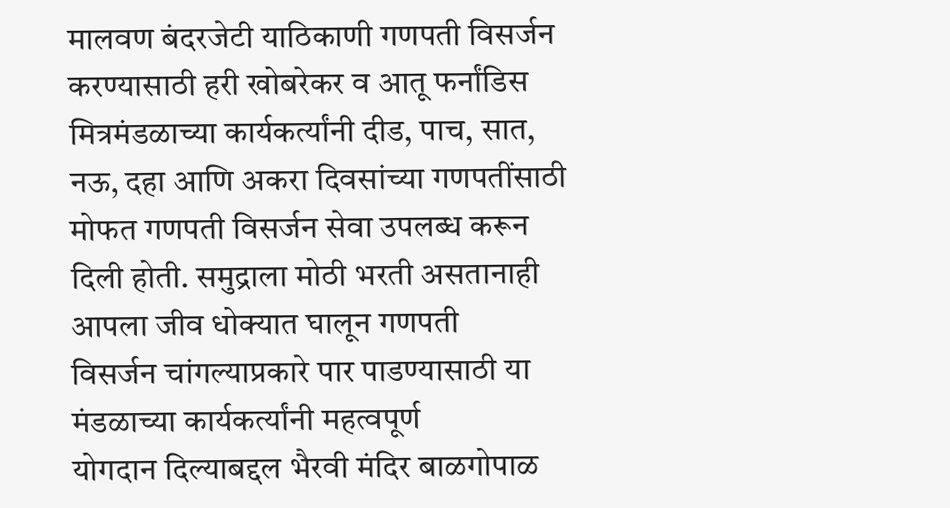मालवण बंदरजेटी याठिकाणी गणपती विसर्जन करण्यासाठी हरी खोबरेकर व आतू फर्नांडिस मित्रमंडळाच्या कार्यकर्त्यांनी दीड, पाच, सात, नऊ, दहा आणि अकरा दिवसांच्या गणपतींसाठी मोफत गणपती विसर्जन सेवा उपलब्ध करून दिली होती. समुद्राला मोठी भरती असतानाही आपला जीव धोक्यात घालून गणपती
विसर्जन चांगल्याप्रकारे पार पाडण्यासाठी या मंडळाच्या कार्यकर्त्यांनी महत्वपूर्ण
योगदान दिल्याबद्दल भैरवी मंदिर बाळगोपाळ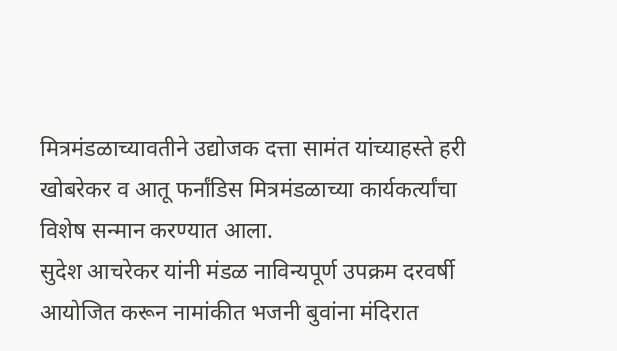मित्रमंडळाच्यावतीने उद्योजक दत्ता सामंत यांच्याहस्ते हरी खोबरेकर व आतू फर्नांडिस मित्रमंडळाच्या कार्यकर्त्यांचा विशेष सन्मान करण्यात आला.
सुदेश आचरेकर यांनी मंडळ नाविन्यपूर्ण उपक्रम दरवर्षी आयोजित करून नामांकीत भजनी बुवांना मंदिरात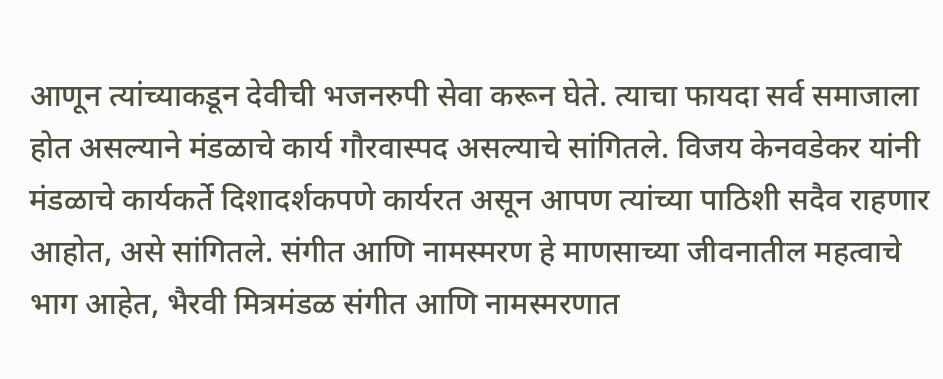आणून त्यांच्याकडून देवीची भजनरुपी सेवा करून घेते. त्याचा फायदा सर्व समाजाला होत असल्याने मंडळाचे कार्य गौरवास्पद असल्याचे सांगितले. विजय केनवडेकर यांनी मंडळाचे कार्यकर्ते दिशादर्शकपणे कार्यरत असून आपण त्यांच्या पाठिशी सदैव राहणार आहोत, असे सांगितले. संगीत आणि नामस्मरण हे माणसाच्या जीवनातील महत्वाचे भाग आहेत, भैरवी मित्रमंडळ संगीत आणि नामस्मरणात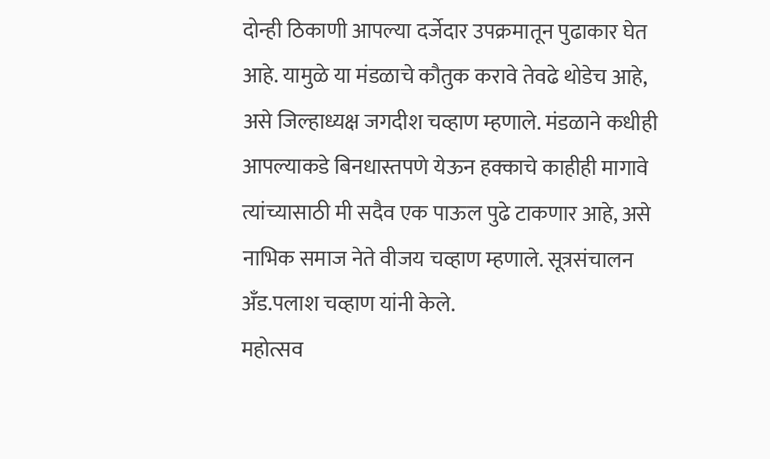दोन्ही ठिकाणी आपल्या दर्जेदार उपक्रमातून पुढाकार घेत आहे. यामुळे या मंडळाचे कौतुक करावे तेवढे थोडेच आहे, असे जिल्हाध्यक्ष जगदीश चव्हाण म्हणाले. मंडळाने कधीही आपल्याकडे बिनधास्तपणे येऊन हक्काचे काहीही मागावे त्यांच्यासाठी मी सदैव एक पाऊल पुढे टाकणार आहे, असे नाभिक समाज नेते वीजय चव्हाण म्हणाले. सूत्रसंचालन अँड.पलाश चव्हाण यांनी केले.
महोत्सव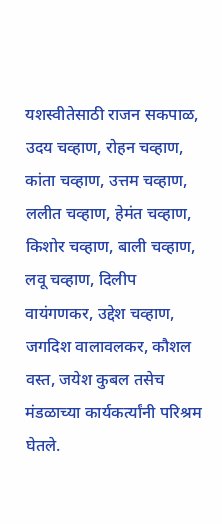यशस्वीतेसाठी राजन सकपाळ, उदय चव्हाण, रोहन चव्हाण, कांता चव्हाण, उत्तम चव्हाण, ललीत चव्हाण, हेमंत चव्हाण, किशोर चव्हाण, बाली चव्हाण, लवू चव्हाण, दिलीप वायंगणकर, उद्देश चव्हाण, जगदिश वालावलकर, कौशल वस्त, जयेश कुबल तसेच मंडळाच्या कार्यकर्त्यांनी परिश्रम घेतले.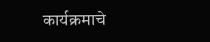कार्यक्रमाचे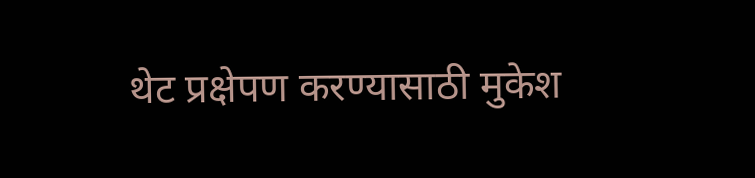थेट प्रक्षेपण करण्यासाठी मुकेश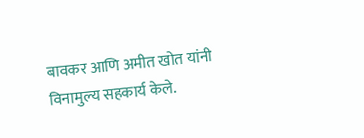बावकर आणि अमीत खोत यांनी विनामुल्य सहकार्य केले.